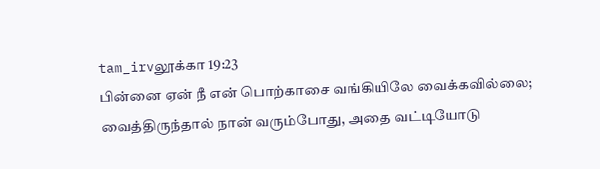tam_irvலூக்கா 19:23
பின்னை ஏன் நீ என் பொற்காசை வங்கியிலே வைக்கவில்லை; வைத்திருந்தால் நான் வரும்போது, அதை வட்டியோடு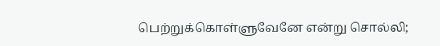பெற்றுக்கொள்ளுவேனே என்று சொல்லி;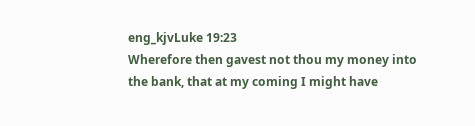eng_kjvLuke 19:23
Wherefore then gavest not thou my money into the bank, that at my coming I might have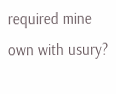required mine own with usury?